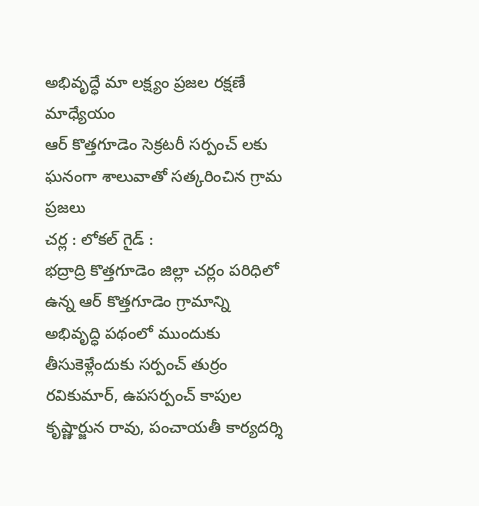అభివృద్ధే మా లక్ష్యం ప్రజల రక్షణే మాధ్యేయం
ఆర్ కొత్తగూడెం సెక్రటరీ సర్పంచ్ లకు ఘనంగా శాలువాతో సత్కరించిన గ్రామ ప్రజలు
చర్ల : లోకల్ గైడ్ :
భద్రాద్రి కొత్తగూడెం జిల్లా చర్లం పరిధిలో ఉన్న ఆర్ కొత్తగూడెం గ్రామాన్ని అభివృద్ధి పథంలో ముందుకు తీసుకెళ్లేందుకు సర్పంచ్ తుర్రం రవికుమార్, ఉపసర్పంచ్ కాపుల కృష్ణార్జున రావు, పంచాయతీ కార్యదర్శి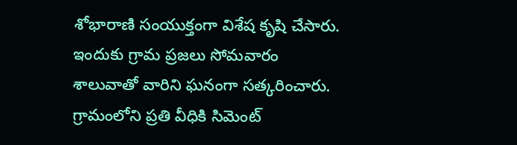శోభారాణి సంయుక్తంగా విశేష కృషి చేసారు. ఇందుకు గ్రామ ప్రజలు సోమవారం శాలువాతో వారిని ఘనంగా సత్కరించారు. గ్రామంలోని ప్రతి వీధికి సిమెంట్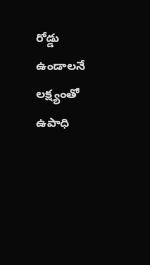రోడ్డు ఉండాలనే లక్ష్యంతో ఉపాధి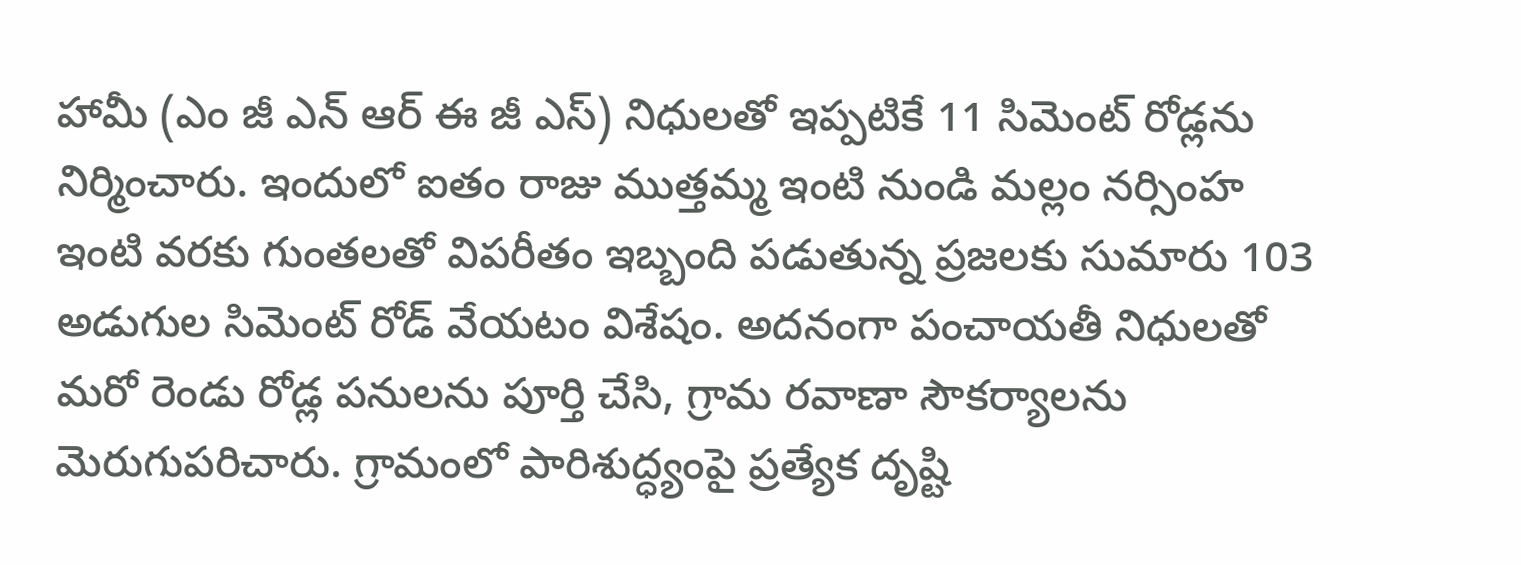హామీ (ఎం జీ ఎన్ ఆర్ ఈ జీ ఎస్) నిధులతో ఇప్పటికే 11 సిమెంట్ రోడ్లను నిర్మించారు. ఇందులో ఐతం రాజు ముత్తమ్మ ఇంటి నుండి మల్లం నర్సింహ ఇంటి వరకు గుంతలతో విపరీతం ఇబ్బంది పడుతున్న ప్రజలకు సుమారు 103 అడుగుల సిమెంట్ రోడ్ వేయటం విశేషం. అదనంగా పంచాయతీ నిధులతో మరో రెండు రోడ్ల పనులను పూర్తి చేసి, గ్రామ రవాణా సౌకర్యాలను మెరుగుపరిచారు. గ్రామంలో పారిశుద్ధ్యంపై ప్రత్యేక దృష్టి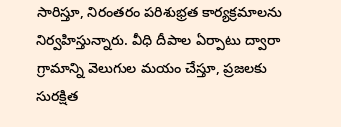సారిస్తూ, నిరంతరం పరిశుభ్రత కార్యక్రమాలను నిర్వహిస్తున్నారు. వీధి దీపాల ఏర్పాటు ద్వారా గ్రామాన్ని వెలుగుల మయం చేస్తూ, ప్రజలకు సురక్షిత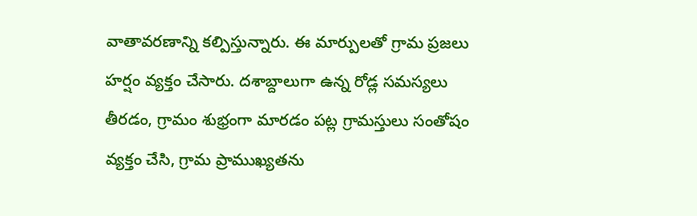వాతావరణాన్ని కల్పిస్తున్నారు. ఈ మార్పులతో గ్రామ ప్రజలు హర్షం వ్యక్తం చేసారు. దశాబ్దాలుగా ఉన్న రోడ్ల సమస్యలు తీరడం, గ్రామం శుభ్రంగా మారడం పట్ల గ్రామస్తులు సంతోషం వ్యక్తం చేసి, గ్రామ ప్రాముఖ్యతను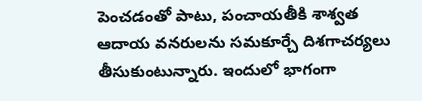పెంచడంతో పాటు, పంచాయతీకి శాశ్వత ఆదాయ వనరులను సమకూర్చే దిశగాచర్యలు తీసుకుంటున్నారు. ఇందులో భాగంగా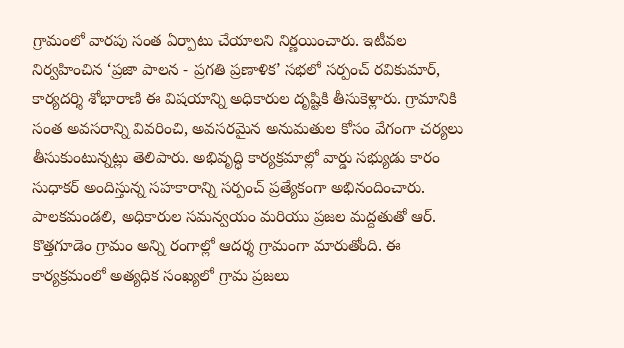గ్రామంలో వారపు సంత ఏర్పాటు చేయాలని నిర్ణయించారు. ఇటీవల నిర్వహించిన ‘ప్రజా పాలన - ప్రగతి ప్రణాళిక’ సభలో సర్పంచ్ రవికుమార్, కార్యదర్శి శోభారాణి ఈ విషయాన్ని అధికారుల దృష్టికి తీసుకెళ్లారు. గ్రామానికి సంత అవసరాన్ని వివరించి, అవసరమైన అనుమతుల కోసం వేగంగా చర్యలు తీసుకుంటున్నట్లు తెలిపారు. అభివృద్ధి కార్యక్రమాల్లో వార్డు సభ్యుడు కారం సుధాకర్ అందిస్తున్న సహకారాన్ని సర్పంచ్ ప్రత్యేకంగా అభినందించారు. పాలకమండలి, అధికారుల సమన్వయం మరియు ప్రజల మద్దతుతో ఆర్. కొత్తగూడెం గ్రామం అన్ని రంగాల్లో ఆదర్శ గ్రామంగా మారుతోంది. ఈ కార్యక్రమంలో అత్యధిక సంఖ్యలో గ్రామ ప్రజలు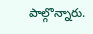పాల్గొన్నారు.